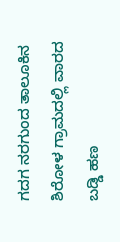ಗದಗ ನರಗುಂದ ತಾಲೂಕಿನ ಶಿರೋಳ ಗ್ರಾಮದಲ್ಲಿ ವಾರದ ಬಡ್ಡಿ ಹಣ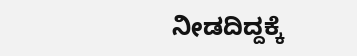ನೀಡದಿದ್ದಕ್ಕೆ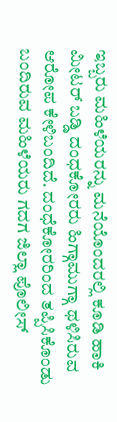ಇಬ್ಬರು ಮಹಿಳೆಯರನ್ನು ಮನೆಯೊಂದರಲ್ಲಿ ಕೂಡಿ ಹಾಕಿ ಮೀಟರ್ ಬಡ್ಡಿ ದಂಧಕೋರರು ಹಿಗ್ಗಾಮುಗ್ಗಾ ಥಳಿಸಿರುವ ಆರೋಪ ಕೇಳಿಬಂದಿದೆ. ದಂಧೆಕೋರರಿಂದ ತಪ್ಪಿಸಿಕೊಂಡು ಬಂದಿರುವ ಮಹಿಳೆಯರು ಗದಗ ಜಿಲ್ಲಾ ಪೊಲೀಸ್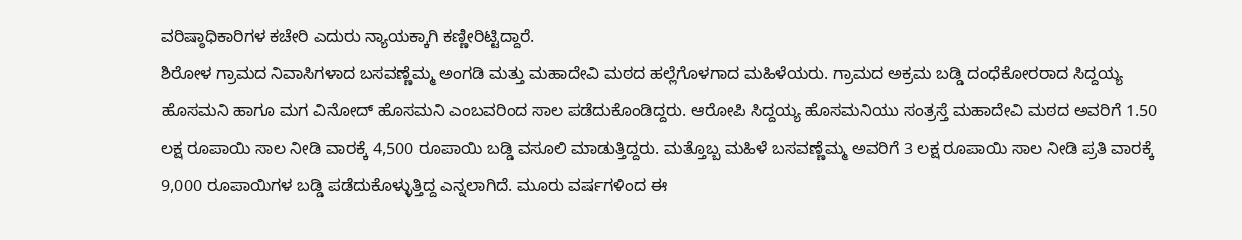ವರಿಷ್ಠಾಧಿಕಾರಿಗಳ ಕಚೇರಿ ಎದುರು ನ್ಯಾಯಕ್ಕಾಗಿ ಕಣ್ಣೀರಿಟ್ಟಿದ್ದಾರೆ.
ಶಿರೋಳ ಗ್ರಾಮದ ನಿವಾಸಿಗಳಾದ ಬಸವಣ್ಣೆಮ್ಮ ಅಂಗಡಿ ಮತ್ತು ಮಹಾದೇವಿ ಮಠದ ಹಲ್ಲೆಗೊಳಗಾದ ಮಹಿಳೆಯರು. ಗ್ರಾಮದ ಅಕ್ರಮ ಬಡ್ಡಿ ದಂಧೆಕೋರರಾದ ಸಿದ್ದಯ್ಯ ಹೊಸಮನಿ ಹಾಗೂ ಮಗ ವಿನೋದ್ ಹೊಸಮನಿ ಎಂಬವರಿಂದ ಸಾಲ ಪಡೆದುಕೊಂಡಿದ್ದರು. ಆರೋಪಿ ಸಿದ್ದಯ್ಯ ಹೊಸಮನಿಯು ಸಂತ್ರಸ್ತೆ ಮಹಾದೇವಿ ಮಠದ ಅವರಿಗೆ 1.50 ಲಕ್ಷ ರೂಪಾಯಿ ಸಾಲ ನೀಡಿ ವಾರಕ್ಕೆ 4,500 ರೂಪಾಯಿ ಬಡ್ಡಿ ವಸೂಲಿ ಮಾಡುತ್ತಿದ್ದರು. ಮತ್ತೊಬ್ಬ ಮಹಿಳೆ ಬಸವಣ್ಣೆಮ್ಮ ಅವರಿಗೆ 3 ಲಕ್ಷ ರೂಪಾಯಿ ಸಾಲ ನೀಡಿ ಪ್ರತಿ ವಾರಕ್ಕೆ 9,000 ರೂಪಾಯಿಗಳ ಬಡ್ಡಿ ಪಡೆದುಕೊಳ್ಳುತ್ತಿದ್ದ ಎನ್ನಲಾಗಿದೆ. ಮೂರು ವರ್ಷಗಳಿಂದ ಈ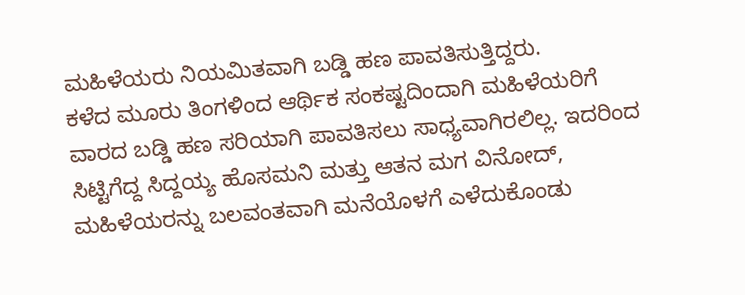ಮಹಿಳೆಯರು ನಿಯಮಿತವಾಗಿ ಬಡ್ಡಿ ಹಣ ಪಾವತಿಸುತ್ತಿದ್ದರು.
ಕಳೆದ ಮೂರು ತಿಂಗಳಿಂದ ಆರ್ಥಿಕ ಸಂಕಷ್ಟದಿಂದಾಗಿ ಮಹಿಳೆಯರಿಗೆ ವಾರದ ಬಡ್ಡಿ ಹಣ ಸರಿಯಾಗಿ ಪಾವತಿಸಲು ಸಾಧ್ಯವಾಗಿರಲಿಲ್ಲ. ಇದರಿಂದ ಸಿಟ್ಟಿಗೆದ್ದ ಸಿದ್ದಯ್ಯ ಹೊಸಮನಿ ಮತ್ತು ಆತನ ಮಗ ವಿನೋದ್, ಮಹಿಳೆಯರನ್ನು ಬಲವಂತವಾಗಿ ಮನೆಯೊಳಗೆ ಎಳೆದುಕೊಂಡು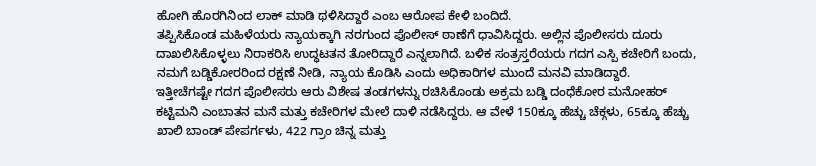ಹೋಗಿ ಹೊರಗಿನಿಂದ ಲಾಕ್ ಮಾಡಿ ಥಳಿಸಿದ್ದಾರೆ ಎಂಬ ಆರೋಪ ಕೇಳಿ ಬಂದಿದೆ.
ತಪ್ಪಿಸಿಕೊಂಡ ಮಹಿಳೆಯರು ನ್ಯಾಯಕ್ಕಾಗಿ ನರಗುಂದ ಪೊಲೀಸ್ ಠಾಣೆಗೆ ಧಾವಿಸಿದ್ದರು. ಅಲ್ಲಿನ ಪೊಲೀಸರು ದೂರು ದಾಖಲಿಸಿಕೊಳ್ಳಲು ನಿರಾಕರಿಸಿ ಉದ್ಧಟತನ ತೋರಿದ್ದಾರೆ ಎನ್ನಲಾಗಿದೆ. ಬಳಿಕ ಸಂತ್ರಸ್ತರೆಯರು ಗದಗ ಎಸ್ಪಿ ಕಚೇರಿಗೆ ಬಂದು, ನಮಗೆ ಬಡ್ಡಿಕೋರರಿಂದ ರಕ್ಷಣೆ ನೀಡಿ, ನ್ಯಾಯ ಕೊಡಿಸಿ ಎಂದು ಅಧಿಕಾರಿಗಳ ಮುಂದೆ ಮನವಿ ಮಾಡಿದ್ದಾರೆ.
ಇತ್ತೀಚೆಗಷ್ಟೇ ಗದಗ ಪೊಲೀಸರು ಆರು ವಿಶೇಷ ತಂಡಗಳನ್ನು ರಚಿಸಿಕೊಂಡು ಅಕ್ರಮ ಬಡ್ಡಿ ದಂಧೆಕೋರ ಮನೋಹರ್ ಕಟ್ಟಿಮನಿ ಎಂಬಾತನ ಮನೆ ಮತ್ತು ಕಚೇರಿಗಳ ಮೇಲೆ ದಾಳಿ ನಡೆಸಿದ್ದರು. ಆ ವೇಳೆ 150ಕ್ಕೂ ಹೆಚ್ಚು ಚೆಕ್ಗಳು, 65ಕ್ಕೂ ಹೆಚ್ಚು ಖಾಲಿ ಬಾಂಡ್ ಪೇಪರ್ಗಳು, 422 ಗ್ರಾಂ ಚಿನ್ನ ಮತ್ತು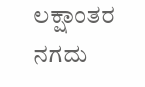ಲಕ್ಷಾಂತರ ನಗದು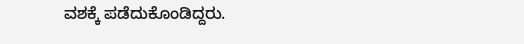ವಶಕ್ಕೆ ಪಡೆದುಕೊಂಡಿದ್ದರು.